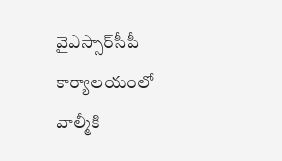వైఎస్సార్‌సీపీ కార్యాలయంలో వాల్మీకి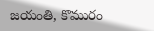జయంతి, కొమురం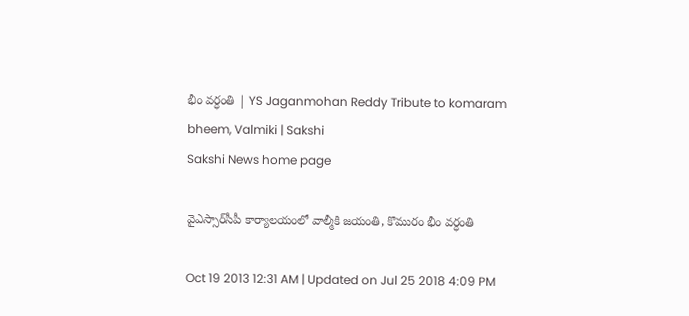భీం వర్ధంతి | YS Jaganmohan Reddy Tribute to komaram bheem, Valmiki | Sakshi
Sakshi News home page

వైఎస్సార్‌సీపీ కార్యాలయంలో వాల్మీకి జయంతి, కొమురం భీం వర్ధంతి

Oct 19 2013 12:31 AM | Updated on Jul 25 2018 4:09 PM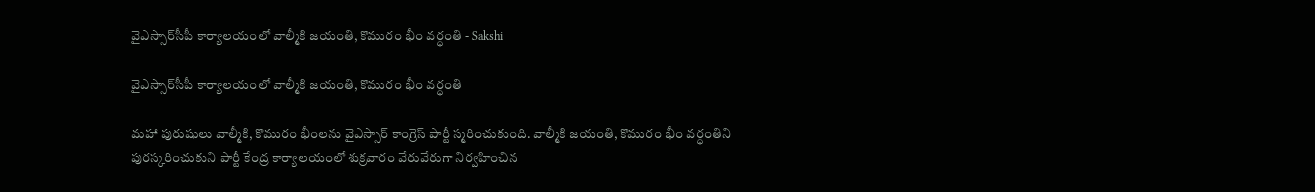వైఎస్సార్‌సీపీ కార్యాలయంలో వాల్మీకి జయంతి, కొమురం భీం వర్ధంతి - Sakshi

వైఎస్సార్‌సీపీ కార్యాలయంలో వాల్మీకి జయంతి, కొమురం భీం వర్ధంతి

మహా పురుషులు వాల్మీకి, కొమురం భీంలను వైఎస్సార్ కాంగ్రెస్ పార్టీ స్మరించుకుంది. వాల్మీకి జయంతి, కొమురం భీం వర్ధంతిని పురస్కరించుకుని పార్టీ కేంద్ర కార్యాలయంలో శుక్రవారం వేరువేరుగా నిర్వహించిన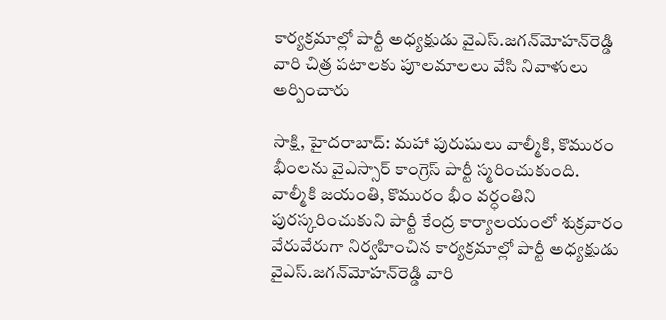కార్యక్రమాల్లో పార్టీ అధ్యక్షుడు వైఎస్.జగన్‌మోహన్‌రెడ్డి వారి చిత్ర పటాలకు పూలమాలలు వేసి నివాళులు అర్పించారు

సాక్షి, హైదరాబాద్: మహా పురుషులు వాల్మీకి, కొమురం భీంలను వైఎస్సార్ కాంగ్రెస్ పార్టీ స్మరించుకుంది. వాల్మీకి జయంతి, కొమురం భీం వర్ధంతిని పురస్కరించుకుని పార్టీ కేంద్ర కార్యాలయంలో శుక్రవారం వేరువేరుగా నిర్వహించిన కార్యక్రమాల్లో పార్టీ అధ్యక్షుడు వైఎస్.జగన్‌మోహన్‌రెడ్డి వారి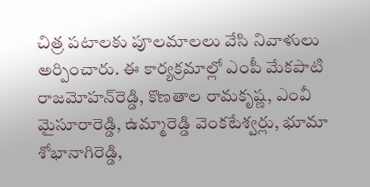చిత్ర పటాలకు పూలమాలలు వేసి నివాళులు అర్పించారు. ఈ కార్యక్రమాల్లో ఎంపీ మేకపాటి రాజమోహన్‌రెడ్డి, కొణతాల రామకృష్ణ, ఎంవీ మైసూరారెడ్డి, ఉమ్మారెడ్డి వెంకటేశ్వర్లు, భూమా శోభానాగిరెడ్డి,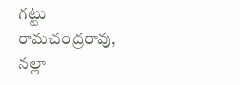గట్టు రామచంద్రరావు, నల్లా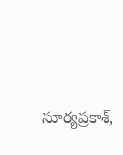సూర్యప్రకాశ్,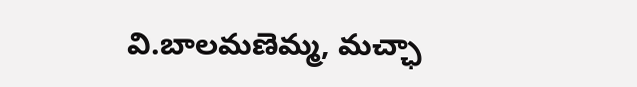వి.బాలమణెమ్మ, మచ్ఛా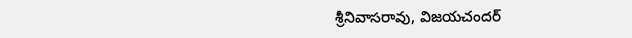శ్రీనివాసరావు, విజయచందర్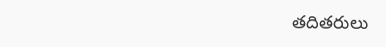తదితరులు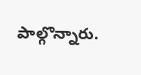పాల్గొన్నారు.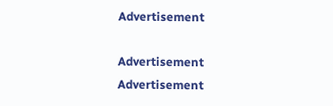Advertisement

Advertisement
Advertisement